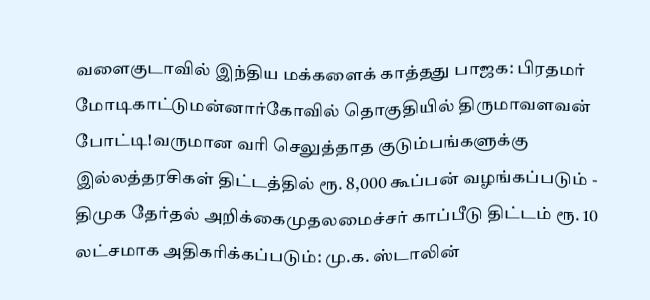வளைகுடாவில் இந்திய மக்களைக் காத்தது பாஜக: பிரதமர் மோடிகாட்டுமன்னார்கோவில் தொகுதியில் திருமாவளவன் போட்டி!வருமான வரி செலுத்தாத குடும்பங்களுக்கு இல்லத்தரசிகள் திட்டத்தில் ரூ. 8,000 கூப்பன் வழங்கப்படும் - திமுக தேர்தல் அறிக்கைமுதலமைச்சர் காப்பீடு திட்டம் ரூ. 10 லட்சமாக அதிகரிக்கப்படும்: மு.க. ஸ்டாலின்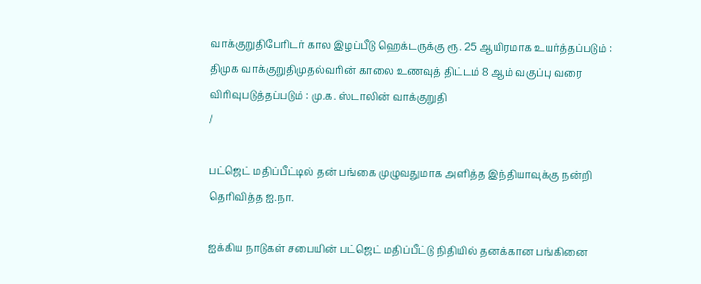வாக்குறுதிபேரிடர் கால இழப்பீடு ஹெக்டருக்கு ரூ. 25 ஆயிரமாக உயர்த்தப்படும் : திமுக வாக்குறுதிமுதல்வரின் காலை உணவுத் திட்டம் 8 ஆம் வகுப்பு வரை விரிவுபடுத்தப்படும் : மு.க. ஸ்டாலின் வாக்குறுதி
/

பட்ஜெட் மதிப்பீட்டில் தன் பங்கை முழுவதுமாக அளித்த இந்தியாவுக்கு நன்றி தெரிவித்த ஐ.நா.

ஐக்கிய நாடுகள் சபையின் பட்ஜெட் மதிப்பீட்டு நிதியில் தனக்கான பங்கினை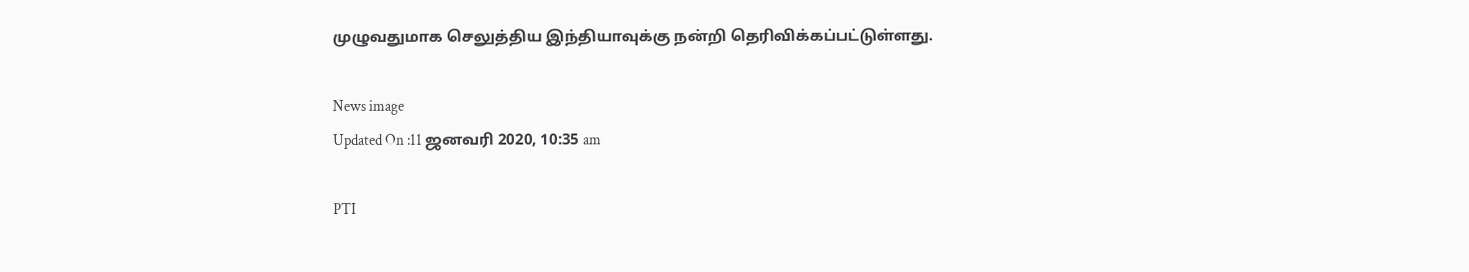முழுவதுமாக செலுத்திய இந்தியாவுக்கு நன்றி தெரிவிக்கப்பட்டுள்ளது.

News image
Updated On :11 ஜனவரி 2020, 10:35 am

PTI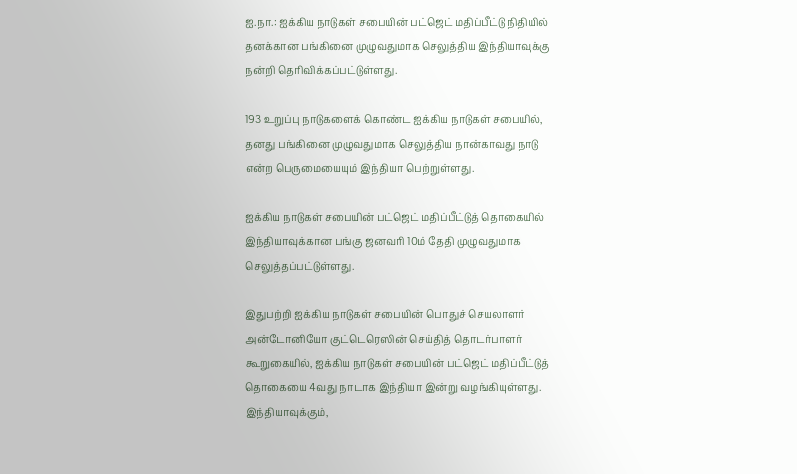ஐ.நா.: ஐக்கிய நாடுகள் சபையின் பட்ஜெட் மதிப்பீட்டு நிதியில் தனக்கான பங்கினை முழுவதுமாக செலுத்திய இந்தியாவுக்கு நன்றி தெரிவிக்கப்பட்டுள்ளது.

193 உறுப்பு நாடுகளைக் கொண்ட ஐக்கிய நாடுகள் சபையில், தனது பங்கினை முழுவதுமாக செலுத்திய நான்காவது நாடு என்ற பெருமையையும் இந்தியா பெற்றுள்ளது.

ஐக்கிய நாடுகள் சபையின் பட்ஜெட் மதிப்பீட்டுத் தொகையில் இந்தியாவுக்கான பங்கு ஜனவரி 10ம் தேதி முழுவதுமாக செலுத்தப்பட்டுள்ளது.

இதுபற்றி ஐக்கிய நாடுகள் சபையின் பொதுச் செயலாளர் அன்டோனியோ குட்டெரெஸின் செய்தித் தொடர்பாளர் கூறுகையில், ஐக்கிய நாடுகள் சபையின் பட்ஜெட் மதிப்பீட்டுத் தொகையை 4வது நாடாக இந்தியா இன்று வழங்கியுள்ளது. இந்தியாவுக்கும்,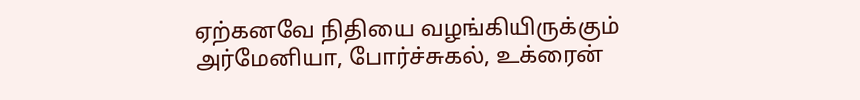ஏற்கனவே நிதியை வழங்கியிருக்கும் அர்மேனியா, போர்ச்சுகல், உக்ரைன்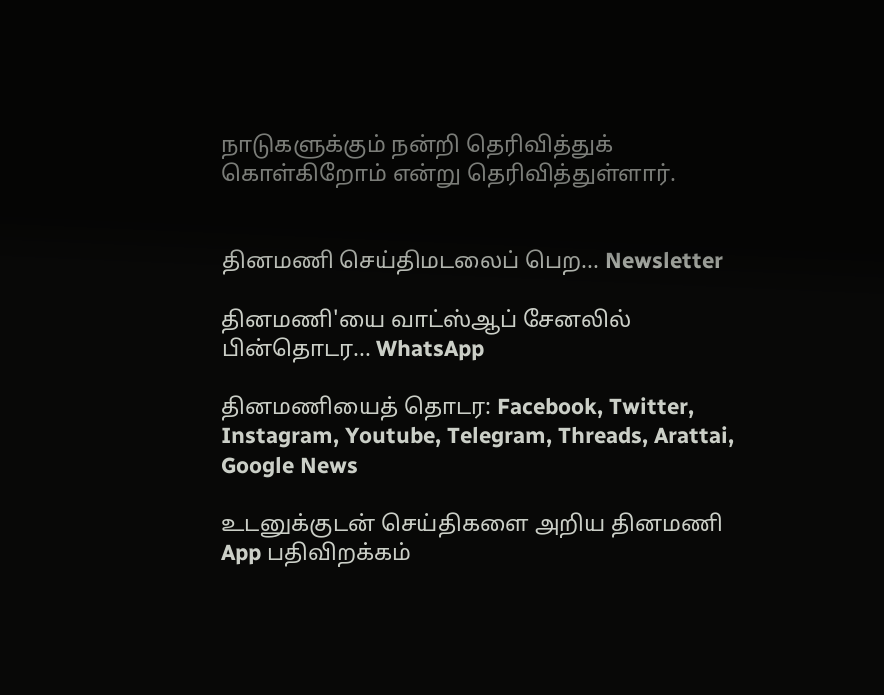நாடுகளுக்கும் நன்றி தெரிவித்துக் கொள்கிறோம் என்று தெரிவித்துள்ளார்.


தினமணி செய்திமடலைப் பெற... Newsletter

தினமணி'யை வாட்ஸ்ஆப் சேனலில் பின்தொடர... WhatsApp

தினமணியைத் தொடர: Facebook, Twitter, Instagram, Youtube, Telegram, Threads, Arattai, Google News

உடனுக்குடன் செய்திகளை அறிய தினமணி App பதிவிறக்கம்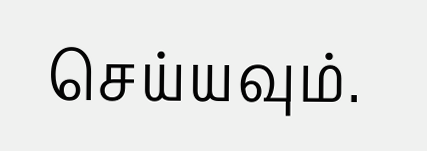செய்யவும்.